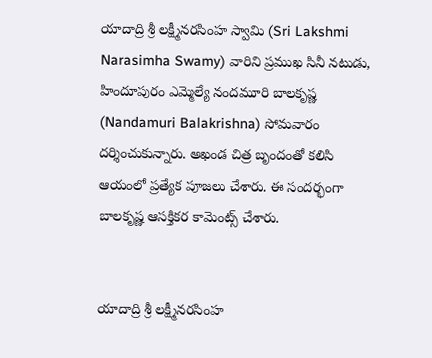యాదాద్రి శ్రీ లక్ష్మీనరసింహ స్వామి (Sri Lakshmi Narasimha Swamy) వారిని ప్రముఖ సినీ నటుడు, హిందూపురం ఎమ్మెల్యే నందమూరి బాలకృష్ణ (Nandamuri Balakrishna) సోమవారం దర్శించుకున్నారు. అఖండ చిత్ర బృందంతో కలిసి ఆయంలో ప్రత్యేక పూజలు చేశారు. ఈ సందర్భంగా బాలకృష్ణ ఆసక్తికర కామెంట్స్ చేశారు.


యాదాద్రి శ్రీ లక్ష్మీనరసింహ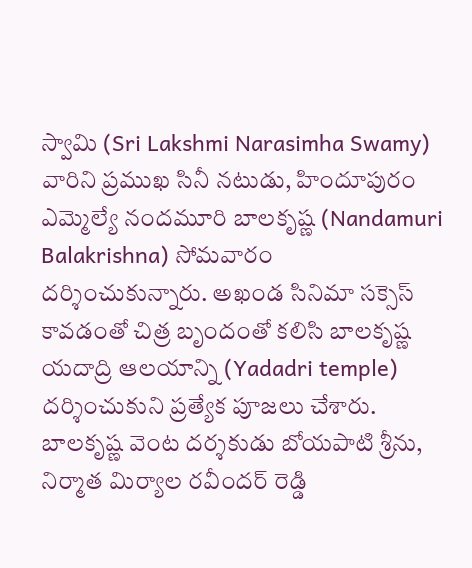స్వామి (Sri Lakshmi Narasimha Swamy) వారిని ప్రముఖ సినీ నటుడు, హిందూపురం ఎమ్మెల్యే నందమూరి బాలకృష్ణ (Nandamuri Balakrishna) సోమవారం దర్శించుకున్నారు. అఖండ సినిమా సక్సెస్‌ కావడంతో చిత్ర బృందంతో కలిసి బాలకృష్ణ యదాద్రి ఆలయాన్ని (Yadadri temple) దర్శించుకుని ప్రత్యేక పూజలు చేశారు. బాలకృష్ణ వెంట దర్శకుడు బోయపాటి శ్రీను, నిర్మాత మిర్యాల రవీందర్ రెడ్డి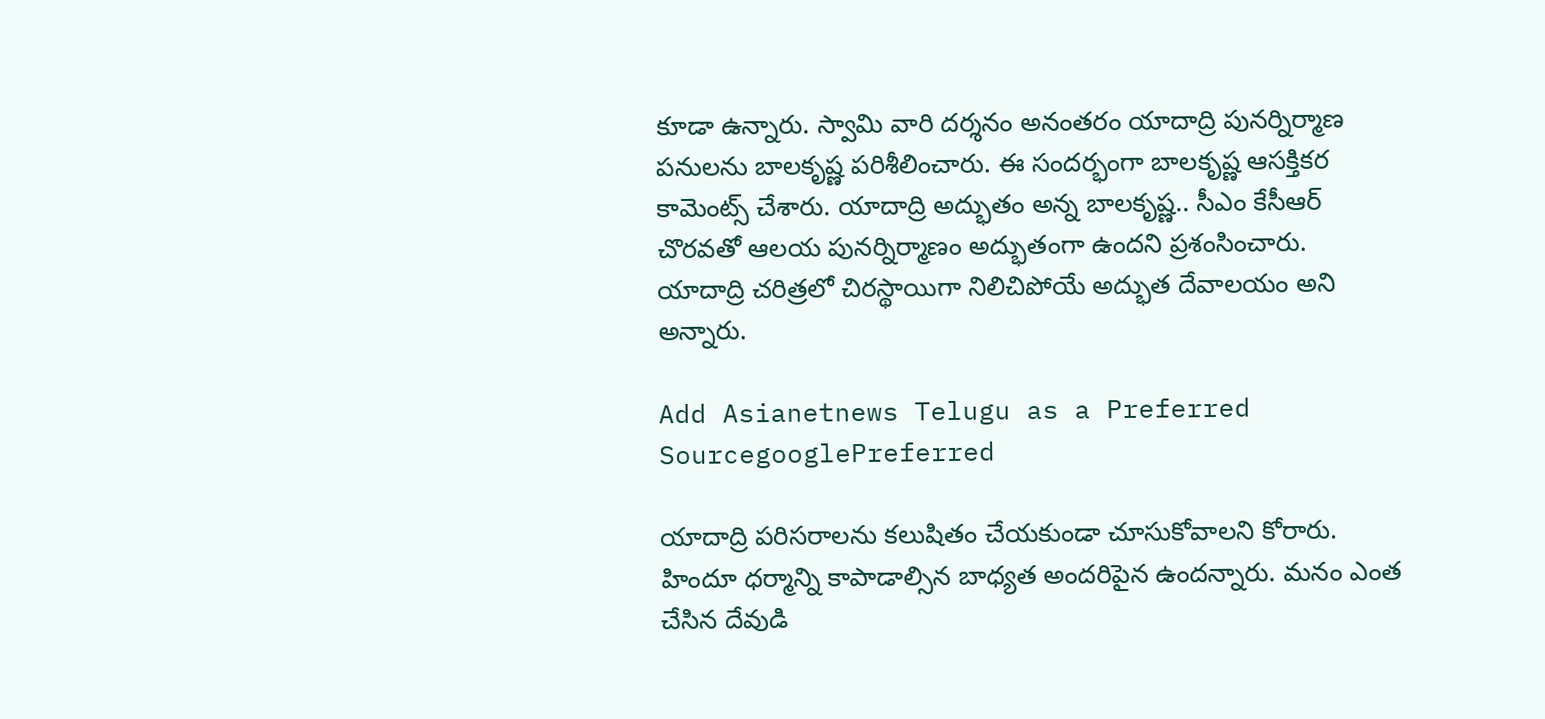కూడా ఉన్నారు. స్వామి వారి దర్శనం అనంతరం యాదాద్రి పునర్నిర్మాణ పనులను బాలకృష్ణ పరిశీలించారు. ఈ సందర్భంగా బాలకృష్ణ ఆసక్తికర కామెంట్స్ చేశారు. యాదాద్రి అద్భుతం అన్న బాలకృష్ణ.. సీఎం కేసీఆర్ చొరవతో ఆలయ పునర్నిర్మాణం అద్భుతంగా ఉందని ప్రశంసించారు. యాదాద్రి చరిత్రలో చిరస్థాయిగా నిలిచిపోయే అద్భుత దేవాలయం అని అన్నారు.

Add Asianetnews Telugu as a Preferred SourcegooglePreferred

యాదాద్రి పరిసరాలను కలుషితం చేయకుండా చూసుకోవాలని కోరారు. హిందూ ధర్మాన్ని కాపాడాల్సిన బాధ్యత అందరిపైన ఉందన్నారు. మనం ఎంత చేసిన దేవుడి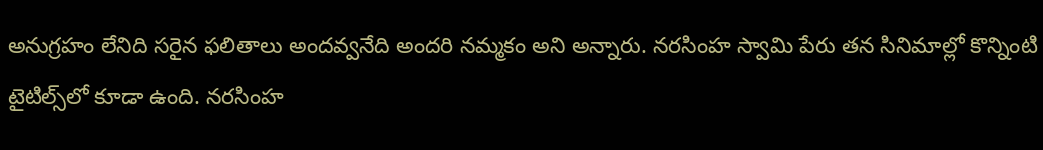అనుగ్రహం లేనిది సరైన ఫలితాలు అందవ్వనేది అందరి నమ్మకం అని అన్నారు. నరసింహ స్వామి పేరు తన సినిమాల్లో కొన్నింటి టైటిల్స్‌‌లో కూడా ఉంది. నరసింహ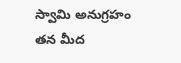స్వామి అనుగ్రహం తన మీద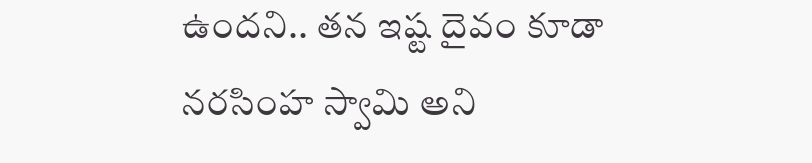ఉందని.. తన ఇష్ట దైవం కూడా నరసింహ స్వామి అని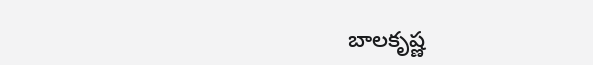బాలకృష్ణ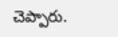చెప్పారు.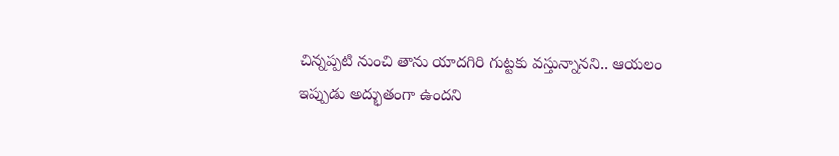చిన్నప్పటి నుంచి తాను యాదగిరి గుట్టకు వస్తున్నానని.. ఆయలం ఇప్పుడు అద్భుతంగా ఉందని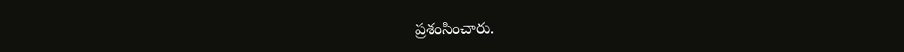ప్రశంసించారు.